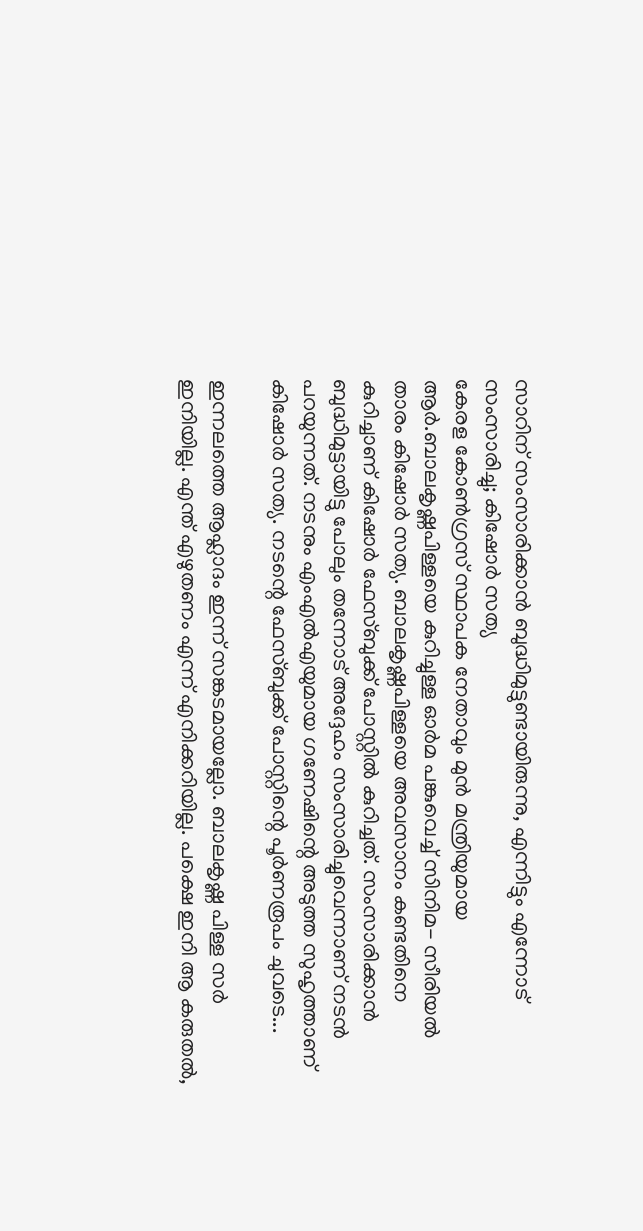സാറിന് സംസാരിക്കാൻ ബുദ്ധിമുട്ടുണ്ടായിരുന്നു, എന്നിട്ടും എന്നോട് സംസാരിച്ചു; കിഷോർ സത്യ
കേരള കോൺഗ്രസ് സ്ഥാപക നേതാവും മുൻ മന്ത്രിയുമായ ആർ.ബാലകൃഷ്ണപിള്ളയെ കുറിച്ചുള്ള ഓർമ പങ്കുവെച്ച് സിനിമ- സീരിയൽ താരം കിഷോർ സത്യ. ബാലകൃഷ്ണപിള്ളയെ അവസാനം കണ്ടതിനെ കുറിച്ചാണ് കിഷോർ ഫേസ്ബുക്ക് പോസ്റ്റിൽ കുറിച്ചത്. സംസാരിക്കാൻ ബുദ്ധിമുട്ടായിട്ടു പോലും തന്നോട് അദ്ദേഹം സംസാരിച്ചുവെന്നാണ് നടൻ പറയുന്നത്. നടനും എംഎൽഎയുമായ ഗണേഷിന്റെ അടുത്ത സുഹൃത്താണ് കിഷോർ സത്യ. നടന്റെ ഫേസ്ബുക്ക് പോസ്റ്റിന്റെ പൂർണരൂപം ചുവടെ...

ഇന്നലത്തെ ആഹ്ലാദം ഇന്ന് സങ്കടമായല്ലോ. ബാലകൃഷ്ണ പിള്ള സർ ഇനിയില്ല. എന്ത് എഴുതണം എന്ന് എനിക്കറിയില്ല. പക്ഷെ ഇനി ആ കരുതൽ,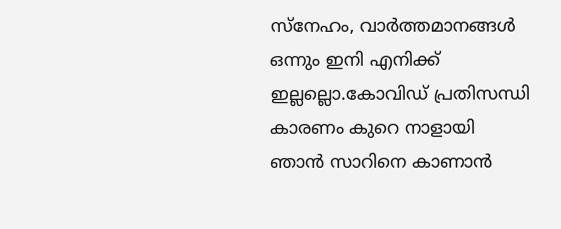സ്നേഹം, വാർത്തമാനങ്ങൾ ഒന്നും ഇനി എനിക്ക് ഇല്ലല്ലൊ.കോവിഡ് പ്രതിസന്ധി കാരണം കുറെ നാളായി ഞാൻ സാറിനെ കാണാൻ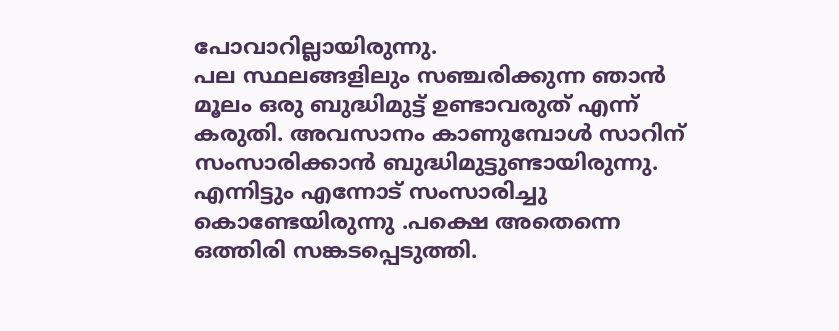പോവാറില്ലായിരുന്നു.
പല സ്ഥലങ്ങളിലും സഞ്ചരിക്കുന്ന ഞാൻ മൂലം ഒരു ബുദ്ധിമുട്ട് ഉണ്ടാവരുത് എന്ന് കരുതി. അവസാനം കാണുമ്പോൾ സാറിന് സംസാരിക്കാൻ ബുദ്ധിമുട്ടുണ്ടായിരുന്നു. എന്നിട്ടും എന്നോട് സംസാരിച്ചു കൊണ്ടേയിരുന്നു .പക്ഷെ അതെന്നെ ഒത്തിരി സങ്കടപ്പെടുത്തി.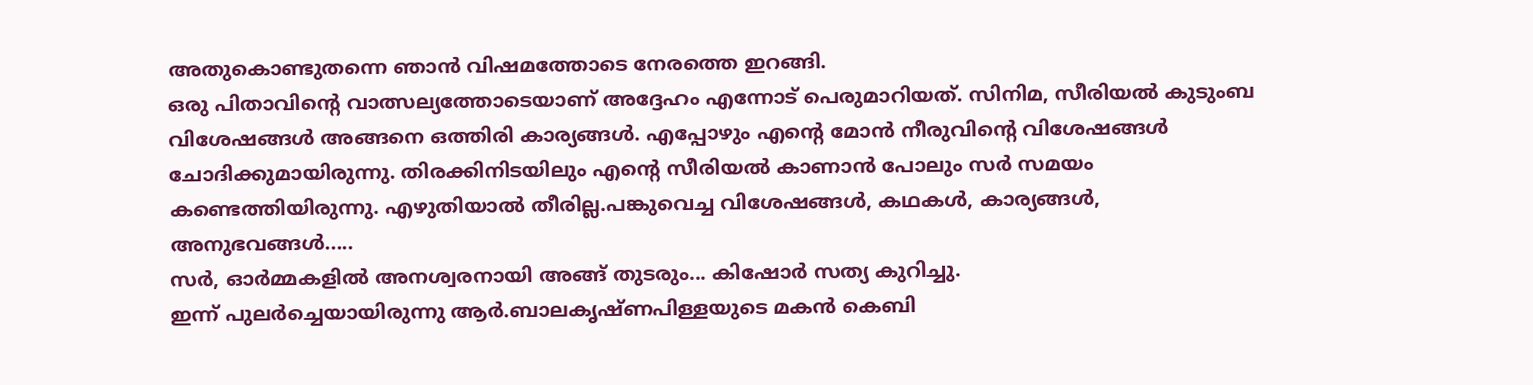അതുകൊണ്ടുതന്നെ ഞാൻ വിഷമത്തോടെ നേരത്തെ ഇറങ്ങി.
ഒരു പിതാവിന്റെ വാത്സല്യത്തോടെയാണ് അദ്ദേഹം എന്നോട് പെരുമാറിയത്. സിനിമ, സീരിയൽ കുടുംബ വിശേഷങ്ങൾ അങ്ങനെ ഒത്തിരി കാര്യങ്ങൾ. എപ്പോഴും എന്റെ മോൻ നീരുവിന്റെ വിശേഷങ്ങൾ ചോദിക്കുമായിരുന്നു. തിരക്കിനിടയിലും എന്റെ സീരിയൽ കാണാൻ പോലും സർ സമയം കണ്ടെത്തിയിരുന്നു. എഴുതിയാൽ തീരില്ല.പങ്കുവെച്ച വിശേഷങ്ങൾ, കഥകൾ, കാര്യങ്ങൾ, അനുഭവങ്ങൾ.....
സർ, ഓർമ്മകളിൽ അനശ്വരനായി അങ്ങ് തുടരും... കിഷോർ സത്യ കുറിച്ചു.
ഇന്ന് പുലർച്ചെയായിരുന്നു ആർ.ബാലകൃഷ്ണപിള്ളയുടെ മകൻ കെബി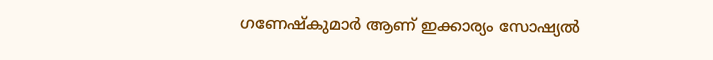ഗണേഷ്കുമാർ ആണ് ഇക്കാര്യം സോഷ്യൽ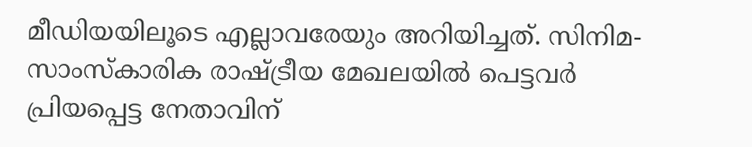മീഡിയയിലൂടെ എല്ലാവരേയും അറിയിച്ചത്. സിനിമ- സാംസ്കാരിക രാഷ്ട്രീയ മേഖലയിൽ പെട്ടവർ പ്രിയപ്പെട്ട നേതാവിന്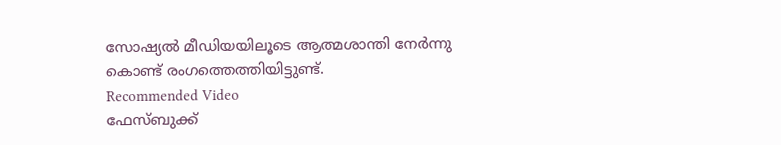സോഷ്യൽ മീഡിയയിലൂടെ ആത്മശാന്തി നേർന്നു കൊണ്ട് രംഗത്തെത്തിയിട്ടുണ്ട്.
Recommended Video
ഫേസ്ബുക്ക്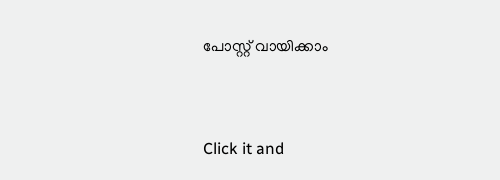പോസ്റ്റ് വായിക്കാം


Click it and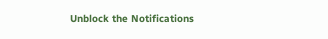Unblock the Notifications